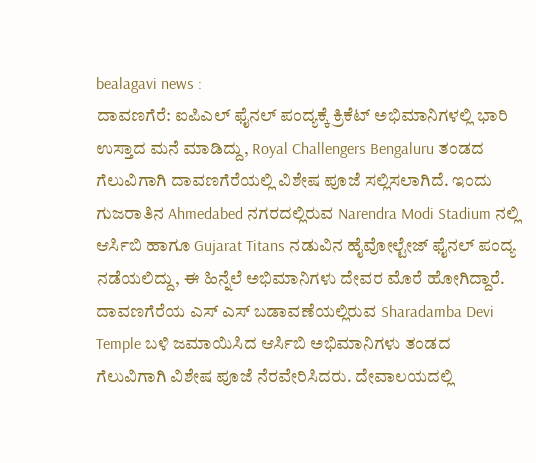bealagavi news :
ದಾವಣಗೆರೆ: ಐಪಿಎಲ್ ಫೈನಲ್ ಪಂದ್ಯಕ್ಕೆ ಕ್ರಿಕೆಟ್ ಅಭಿಮಾನಿಗಳಲ್ಲಿ ಭಾರಿ ಉಸ್ತಾದ ಮನೆ ಮಾಡಿದ್ದು, Royal Challengers Bengaluru ತಂಡದ ಗೆಲುವಿಗಾಗಿ ದಾವಣಗೆರೆಯಲ್ಲಿ ವಿಶೇಷ ಪೂಜೆ ಸಲ್ಲಿಸಲಾಗಿದೆ. ಇಂದು ಗುಜರಾತಿನ Ahmedabed ನಗರದಲ್ಲಿರುವ Narendra Modi Stadium ನಲ್ಲಿ ಆರ್ಸಿಬಿ ಹಾಗೂ Gujarat Titans ನಡುವಿನ ಹೈವೋಲ್ಟೇಜ್ ಫೈನಲ್ ಪಂದ್ಯ ನಡೆಯಲಿದ್ದು, ಈ ಹಿನ್ನೆಲೆ ಅಭಿಮಾನಿಗಳು ದೇವರ ಮೊರೆ ಹೋಗಿದ್ದಾರೆ.
ದಾವಣಗೆರೆಯ ಎಸ್ ಎಸ್ ಬಡಾವಣೆಯಲ್ಲಿರುವ Sharadamba Devi Temple ಬಳಿ ಜಮಾಯಿಸಿದ ಆರ್ಸಿಬಿ ಅಭಿಮಾನಿಗಳು ತಂಡದ ಗೆಲುವಿಗಾಗಿ ವಿಶೇಷ ಪೂಜೆ ನೆರವೇರಿಸಿದರು. ದೇವಾಲಯದಲ್ಲಿ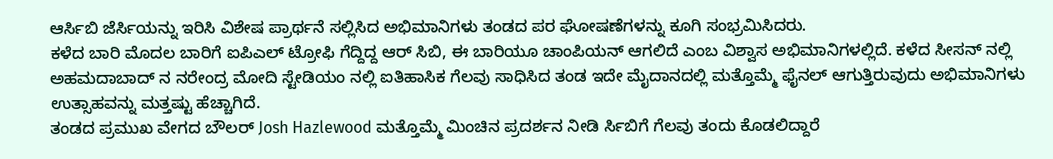ಆರ್ಸಿಬಿ ಜೆರ್ಸಿಯನ್ನು ಇರಿಸಿ ವಿಶೇಷ ಪ್ರಾರ್ಥನೆ ಸಲ್ಲಿಸಿದ ಅಭಿಮಾನಿಗಳು ತಂಡದ ಪರ ಘೋಷಣೆಗಳನ್ನು ಕೂಗಿ ಸಂಭ್ರಮಿಸಿದರು.
ಕಳೆದ ಬಾರಿ ಮೊದಲ ಬಾರಿಗೆ ಐಪಿಎಲ್ ಟ್ರೋಫಿ ಗೆದ್ದಿದ್ದ ಆರ್ ಸಿಬಿ, ಈ ಬಾರಿಯೂ ಚಾಂಪಿಯನ್ ಆಗಲಿದೆ ಎಂಬ ವಿಶ್ವಾಸ ಅಭಿಮಾನಿಗಳಲ್ಲಿದೆ. ಕಳೆದ ಸೀಸನ್ ನಲ್ಲಿ ಅಹಮದಾಬಾದ್ ನ ನರೇಂದ್ರ ಮೋದಿ ಸ್ಟೇಡಿಯಂ ನಲ್ಲಿ ಐತಿಹಾಸಿಕ ಗೆಲವು ಸಾಧಿಸಿದ ತಂಡ ಇದೇ ಮೈದಾನದಲ್ಲಿ ಮತ್ತೊಮ್ಮೆ ಫೈನಲ್ ಆಗುತ್ತಿರುವುದು ಅಭಿಮಾನಿಗಳು ಉತ್ಸಾಹವನ್ನು ಮತ್ತಷ್ಟು ಹೆಚ್ಚಾಗಿದೆ.
ತಂಡದ ಪ್ರಮುಖ ವೇಗದ ಬೌಲರ್ Josh Hazlewood ಮತ್ತೊಮ್ಮೆ ಮಿಂಚಿನ ಪ್ರದರ್ಶನ ನೀಡಿ ರ್ಸಿಬಿಗೆ ಗೆಲವು ತಂದು ಕೊಡಲಿದ್ದಾರೆ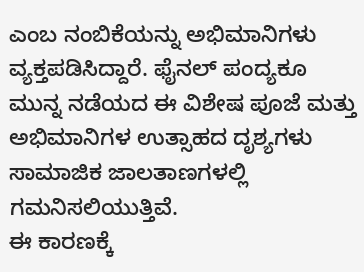ಎಂಬ ನಂಬಿಕೆಯನ್ನು ಅಭಿಮಾನಿಗಳು ವ್ಯಕ್ತಪಡಿಸಿದ್ದಾರೆ. ಫೈನಲ್ ಪಂದ್ಯಕೂ ಮುನ್ನ ನಡೆಯದ ಈ ವಿಶೇಷ ಪೂಜೆ ಮತ್ತು ಅಭಿಮಾನಿಗಳ ಉತ್ಸಾಹದ ದೃಶ್ಯಗಳು ಸಾಮಾಜಿಕ ಜಾಲತಾಣಗಳಲ್ಲಿ ಗಮನಿಸಲಿಯುತ್ತಿವೆ.
ಈ ಕಾರಣಕ್ಕೆ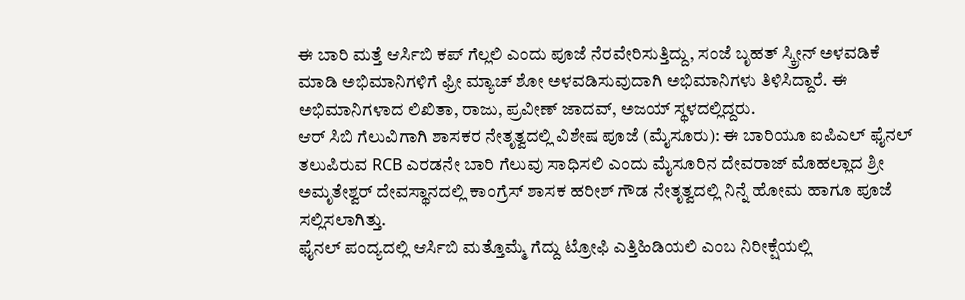ಈ ಬಾರಿ ಮತ್ತೆ ಆರ್ಸಿಬಿ ಕಪ್ ಗೆಲ್ಲಲಿ ಎಂದು ಪೂಜೆ ನೆರವೇರಿಸುತ್ತಿದ್ದು, ಸಂಜೆ ಬೃಹತ್ ಸ್ಕ್ರೀನ್ ಅಳವಡಿಕೆ ಮಾಡಿ ಅಭಿಮಾನಿಗಳಿಗೆ ಫ್ರೀ ಮ್ಯಾಚ್ ಶೋ ಅಳವಡಿಸುವುದಾಗಿ ಅಭಿಮಾನಿಗಳು ತಿಳಿಸಿದ್ದಾರೆ. ಈ ಅಭಿಮಾನಿಗಳಾದ ಲಿಖಿತಾ, ರಾಜು, ಪ್ರವೀಣ್ ಜಾದವ್, ಅಜಯ್ ಸ್ಥಳದಲ್ಲಿದ್ದರು.
ಆರ್ ಸಿಬಿ ಗೆಲುವಿಗಾಗಿ ಶಾಸಕರ ನೇತೃತ್ವದಲ್ಲಿ ವಿಶೇಷ ಪೂಜೆ (ಮೈಸೂರು): ಈ ಬಾರಿಯೂ ಐಪಿಎಲ್ ಫೈನಲ್ ತಲುಪಿರುವ RCB ಎರಡನೇ ಬಾರಿ ಗೆಲುವು ಸಾಧಿಸಲಿ ಎಂದು ಮೈಸೂರಿನ ದೇವರಾಜ್ ಮೊಹಲ್ಲಾದ ಶ್ರೀ ಅಮೃತೇಶ್ವರ್ ದೇವಸ್ಥಾನದಲ್ಲಿ ಕಾಂಗ್ರೆಸ್ ಶಾಸಕ ಹರೀಶ್ ಗೌಡ ನೇತೃತ್ವದಲ್ಲಿ ನಿನ್ನೆ ಹೋಮ ಹಾಗೂ ಪೂಜೆ ಸಲ್ಲಿಸಲಾಗಿತ್ತು.
ಫೈನಲ್ ಪಂದ್ಯದಲ್ಲಿ ಆರ್ಸಿಬಿ ಮತ್ತೊಮ್ಮೆ ಗೆದ್ದು ಟ್ರೋಫಿ ಎತ್ತಿಹಿಡಿಯಲಿ ಎಂಬ ನಿರೀಕ್ಷೆಯಲ್ಲಿ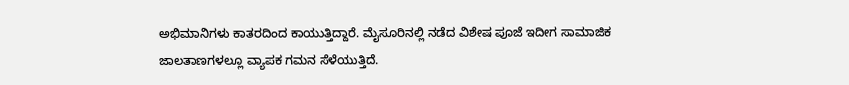ಅಭಿಮಾನಿಗಳು ಕಾತರದಿಂದ ಕಾಯುತ್ತಿದ್ದಾರೆ. ಮೈಸೂರಿನಲ್ಲಿ ನಡೆದ ವಿಶೇಷ ಪೂಜೆ ಇದೀಗ ಸಾಮಾಜಿಕ ಜಾಲತಾಣಗಳಲ್ಲೂ ವ್ಯಾಪಕ ಗಮನ ಸೆಳೆಯುತ್ತಿದೆ.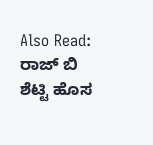Also Read:
ರಾಜ್ ಬಿ ಶೆಟ್ಟಿ ಹೊಸ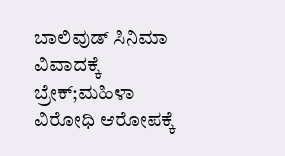ಬಾಲಿವುಡ್ ಸಿನಿಮಾ ವಿವಾದಕ್ಕೆ ಬ್ರೇಕ್;ಮಹಿಳಾ ವಿರೋಧಿ ಆರೋಪಕ್ಕೆ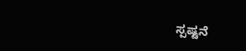ಸ್ಪಷ್ಟನೆ